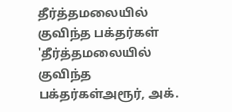தீர்த்தமலையில் குவிந்த பக்தர்கள்
'தீர்த்தமலையில் குவிந்த பக்தர்கள்அரூர், அக்.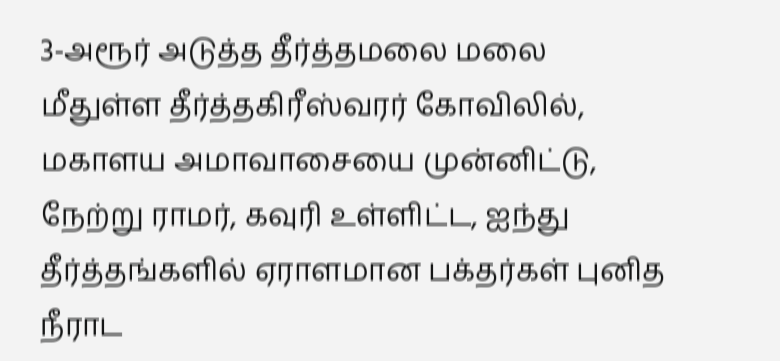3-அரூர் அடுத்த தீர்த்தமலை மலை மீதுள்ள தீர்த்தகிரீஸ்வரர் கோவிலில், மகாளய அமாவாசையை முன்னிட்டு, நேற்று ராமர், கவுரி உள்ளிட்ட, ஐந்து தீர்த்தங்களில் ஏராளமான பக்தர்கள் புனித நீராட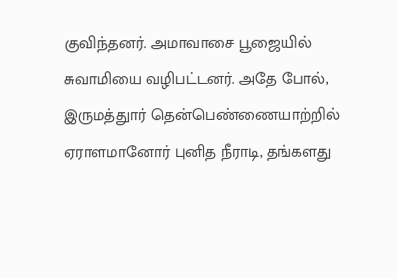குவிந்தனர். அமாவாசை பூஜையில் சுவாமியை வழிபட்டனர். அதே போல், இருமத்துார் தென்பெண்ணையாற்றில் ஏராளமானோர் புனித நீராடி, தங்களது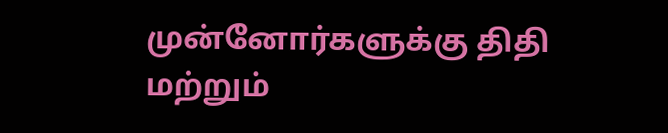முன்னோர்களுக்கு திதி மற்றும்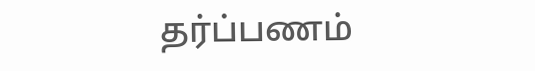தர்ப்பணம்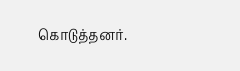கொடுத்தனர்.